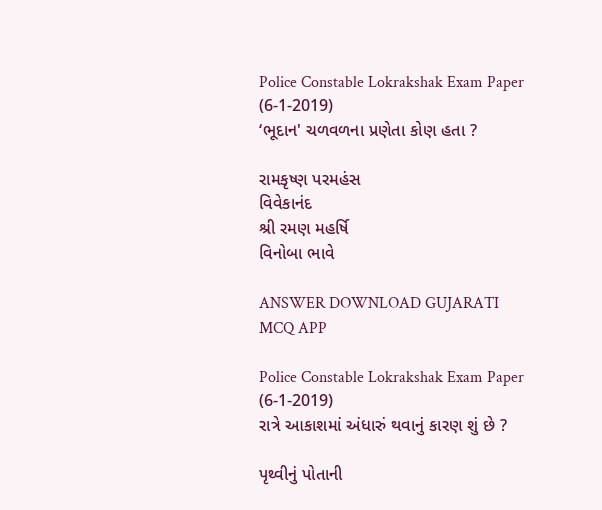Police Constable Lokrakshak Exam Paper (6-1-2019)
‘ભૂદાન' ચળવળના પ્રણેતા કોણ હતા ?

રામકૃષ્ણ પરમહંસ
વિવેકાનંદ
શ્રી રમણ મહર્ષિ
વિનોબા ભાવે

ANSWER DOWNLOAD GUJARATI MCQ APP

Police Constable Lokrakshak Exam Paper (6-1-2019)
રાત્રે આકાશમાં અંધારું થવાનું કારણ શું છે ?

પૃથ્વીનું પોતાની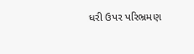ધરી ઉપર પરિભ્રમણ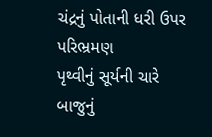ચંદ્રનું પોતાની ધરી ઉપર પરિભ્રમણ
પૃથ્વીનું સૂર્યની ચારે બાજુનું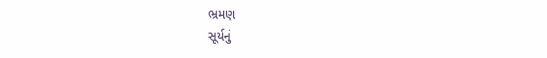ભ્રમણ
સૂર્યનું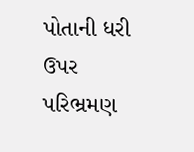પોતાની ધરી ઉપર પરિભ્રમણ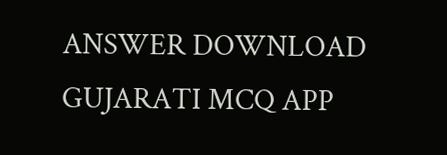ANSWER DOWNLOAD GUJARATI MCQ APP